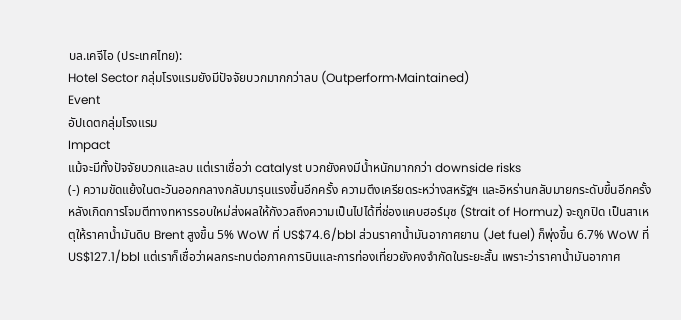บล.เคจีไอ (ประเทศไทย):
Hotel Sector กลุ่มโรงแรมยังมีปัจจัยบวกมากกว่าลบ (Outperform‧Maintained)
Event
อัปเดตกลุ่มโรงแรม
Impact
แม้จะมีทั้งปัจจัยบวกและลบ แต่เราเชื่อว่า catalyst บวกยังคงมีน้ำหนักมากกว่า downside risks
(-) ความขัดแย้งในตะวันออกกลางกลับมารุนแรงขึ้นอีกครั้ง ความตึงเครียดระหว่างสหรัฐฯ และอิหร่านกลับมายกระดับขึ้นอีกครั้งหลังเกิดการโจมตีทางทหารรอบใหม่ส่งผลให้กังวลถึงความเป็นไปได้ที่ช่องแคบฮอร์มุซ (Strait of Hormuz) จะถูกปิด เป็นสาเหตุให้ราคาน้ำมันดิบ Brent สูงขึ้น 5% WoW ที่ US$74.6/bbl ส่วนราคาน้ำมันอากาศยาน (Jet fuel) ก็พุ่งขึ้น 6.7% WoW ที่ US$127.1/bbl แต่เราก็เชื่อว่าผลกระทบต่อภาคการบินและการท่องเที่ยวยังคงจำกัดในระยะสั้น เพราะว่าราคาน้ำมันอากาศ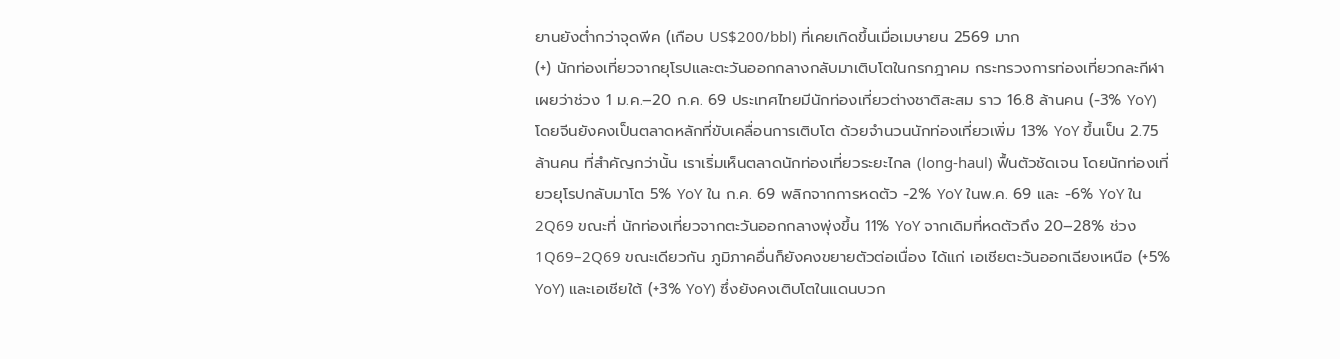ยานยังต่ำกว่าจุดพีค (เกือบ US$200/bbl) ที่เคยเกิดขึ้นเมื่อเมษายน 2569 มาก
(+) นักท่องเที่ยวจากยุโรปและตะวันออกกลางกลับมาเติบโตในกรกฎาคม กระทรวงการท่องเที่ยวกละกีฬาเผยว่าช่วง 1 ม.ค.–20 ก.ค. 69 ประเทศไทยมีนักท่องเที่ยวต่างชาติสะสม ราว 16.8 ล้านคน (-3% YoY) โดยจีนยังคงเป็นตลาดหลักที่ขับเคลื่อนการเติบโต ด้วยจำนวนนักท่องเที่ยวเพิ่ม 13% YoY ขึ้นเป็น 2.75 ล้านคน ที่สำคัญกว่านั้น เราเริ่มเห็นตลาดนักท่องเที่ยวระยะไกล (long-haul) ฟื้นตัวชัดเจน โดยนักท่องเที่ยวยุโรปกลับมาโต 5% YoY ใน ก.ค. 69 พลิกจากการหดตัว -2% YoY ในพ.ค. 69 และ -6% YoY ใน 2Q69 ขณะที่ นักท่องเที่ยวจากตะวันออกกลางพุ่งขึ้น 11% YoY จากเดิมที่หดตัวถึง 20–28% ช่วง 1Q69–2Q69 ขณะเดียวกัน ภูมิภาคอื่นก็ยังคงขยายตัวต่อเนื่อง ได้แก่ เอเชียตะวันออกเฉียงเหนือ (+5% YoY) และเอเชียใต้ (+3% YoY) ซึ่งยังคงเติบโตในแดนบวก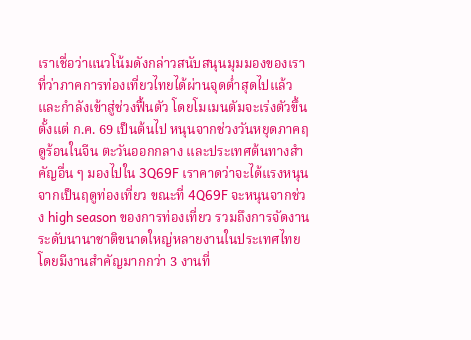เราเชื่อว่าแนวโน้มดังกล่าวสนับสนุนมุมมองของเราที่ว่าภาคการท่องเที่ยวไทยได้ผ่านจุดต่ำสุดไปแล้วและกำลังเข้าสู่ช่วงฟื้นตัว โดยโมเมนตัมจะเร่งตัวขึ้นตั้งแต่ ก.ค. 69 เป็นต้นไป หนุนจากช่วงวันหยุดภาคฤดูร้อนในจีน ตะวันออกกลาง และประเทศต้นทางสำคัญอื่น ๆ มองไปใน 3Q69F เราคาดว่าจะได้แรงหนุนจากเป็นฤดูท่องเที่ยว ขณะที่ 4Q69F จะหนุนจากช่วง high season ของการท่องเที่ยว รวมถึงการจัดงานระดับนานาชาติขนาดใหญ่หลายงานในประเทศไทย โดยมีงานสำคัญมากกว่า 3 งานที่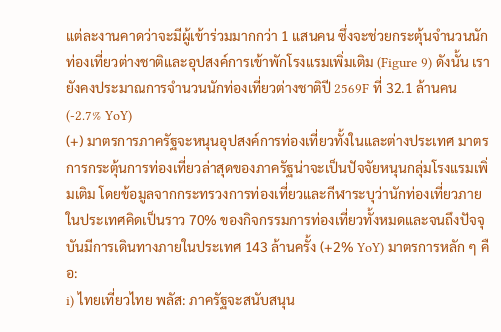แต่ละงานคาดว่าจะมีผู้เข้าร่วมมากกว่า 1 แสนคน ซึ่งจะช่วยกระตุ้นจำนวนนักท่องเที่ยวต่างชาติและอุปสงค์การเข้าพักโรงแรมเพิ่มเติม (Figure 9) ดังนั้น เรายังคงประมาณการจำนวนนักท่องเที่ยวต่างชาติปี 2569F ที่ 32.1 ล้านคน (-2.7% YoY)
(+) มาตรการภาครัฐจะหนุนอุปสงค์การท่องเที่ยวทั้งในและต่างประเทศ มาตรการกระตุ้นการท่องเที่ยวล่าสุดของภาครัฐน่าจะเป็นปัจจัยหนุนกลุ่มโรงแรมเพิ่มเติม โดยข้อมูลจากกระทรวงการท่องเที่ยวและกีฬาระบุว่านักท่องเที่ยวภายในประเทศคิดเป็นราว 70% ของกิจกรรมการท่องเที่ยวทั้งหมดและจนถึงปัจจุบันมีการเดินทางภายในประเทศ 143 ล้านครั้ง (+2% YoY) มาตรการหลัก ๆ คือ:
i) ไทยเที่ยวไทย พลัส: ภาครัฐจะสนับสนุน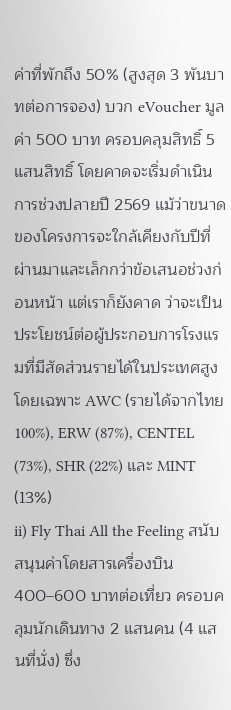ค่าที่พักถึง 50% (สูงสุด 3 พันบาทต่อการจอง) บวก eVoucher มูลค่า 500 บาท ครอบคลุมสิทธิ์ 5 แสนสิทธิ์ โดยคาดจะเริ่มดำเนินการช่วงปลายปี 2569 แม้ว่าขนาดของโครงการจะใกล้เคียงกับปีที่ผ่านมาและเล็กกว่าข้อเสนอช่วงก่อนหน้า แต่เราก็ยังคาด ว่าจะเป็นประโยชน์ต่อผู้ประกอบการโรงแรมที่มีสัดส่วนรายได้ในประเทศสูง โดยเฉพาะ AWC (รายได้จากไทย 100%), ERW (87%), CENTEL (73%), SHR (22%) และ MINT (13%)
ii) Fly Thai All the Feeling สนับสนุนค่าโดยสารเครื่องบิน 400–600 บาทต่อเที่ยว ครอบคลุมนักเดินทาง 2 แสนคน (4 แสนที่นั่ง) ซึ่ง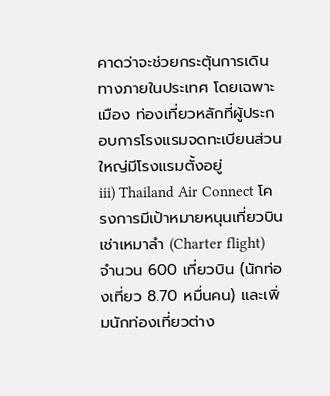คาดว่าจะช่วยกระตุ้นการเดินทางภายในประเทศ โดยเฉพาะเมือง ท่องเที่ยวหลักที่ผู้ประกอบการโรงแรมจดทะเบียนส่วนใหญ่มีโรงแรมตั้งอยู่
iii) Thailand Air Connect โครงการมีเป้าหมายหนุนเที่ยวบินเช่าเหมาลำ (Charter flight) จำนวน 600 เที่ยวบิน (นักท่องเที่ยว 8.70 หมื่นคน) และเพิ่มนักท่องเที่ยวต่าง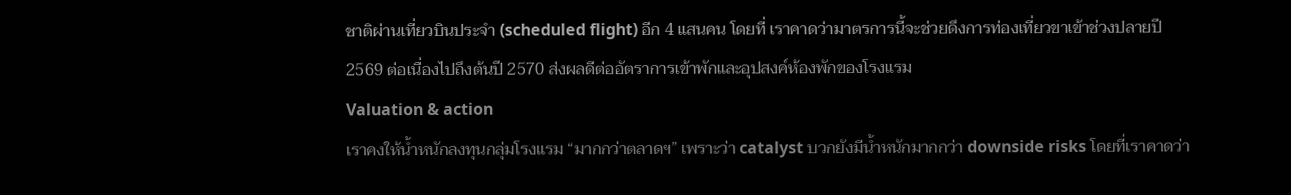ชาติผ่านเที่ยวบินประจำ (scheduled flight) อีก 4 แสนคน โดยที่ เราคาดว่ามาตรการนี้จะช่วยดึงการท่องเที่ยวขาเข้าช่วงปลายปี 2569 ต่อเนื่องไปถึงต้นปี 2570 ส่งผลดีต่ออัตราการเข้าพักและอุปสงค์ห้องพักของโรงแรม
Valuation & action
เราคงให้น้ำหนักลงทุนกลุ่มโรงแรม “มากกว่าตลาดฯ” เพราะว่า catalyst บวกยังมีน้ำหนักมากกว่า downside risks โดยที่เราคาดว่า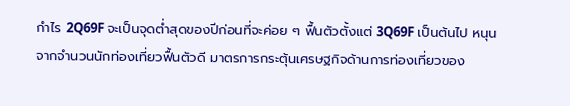กำไร 2Q69F จะเป็นจุดต่ำสุดของปีก่อนที่จะค่อย ๆ ฟื้นตัวตั้งแต่ 3Q69F เป็นต้นไป หนุนจากจำนวนนักท่องเที่ยวฟื้นตัวดี มาตรการกระตุ้นเศรษฐกิจด้านการท่องเที่ยวของ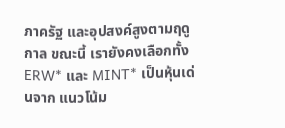ภาครัฐ และอุปสงค์สูงตามฤดูกาล ขณะนี้ เรายังคงเลือกทั้ง ERW* และ MINT* เป็นหุ้นเด่นจาก แนวโน้ม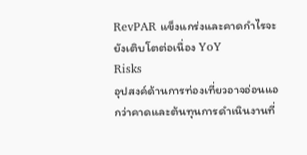RevPAR แข็งแกร่งและคาดกำไรจะยังเติบโตต่อเนื่อง YoY
Risks
อุปสงค์ด้านการท่องเที่ยวอาจอ่อนแอกว่าคาดและต้นทุนการดำเนินงานที่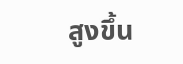สูงขึ้น